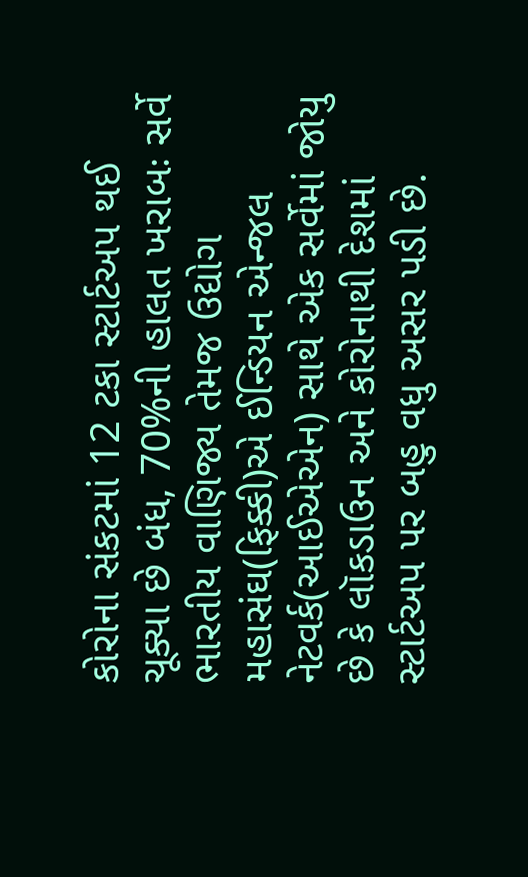કોરોના સંકટમાં 12 ટકા સ્ટાર્ટઅપ થઈ ચૂક્યા છે બંધ, 70%ની હાલત ખરાબઃ સર્વે
ભારતીય વાણિજ્ય તેમજ ઉદ્યોગ મહાસંઘ(ફિક્કી)એ ઈન્ડિયન એન્જલ નેટવર્ક(આઈએએન) સાથે એક સર્વેમાં જોયુ છે કે લૉકડાઉન અને કોરોનાથી દેશમાં સ્ટાર્ટઅપ પર બહુ વધુ અસર પડી છે.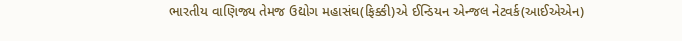ભારતીય વાણિજ્ય તેમજ ઉદ્યોગ મહાસંઘ(ફિક્કી)એ ઈન્ડિયન એન્જલ નેટવર્ક(આઈએએન)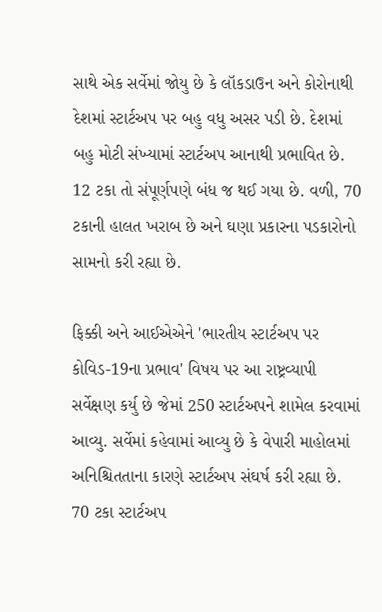સાથે એક સર્વેમાં જોયુ છે કે લૉકડાઉન અને કોરોનાથી દેશમાં સ્ટાર્ટઅપ પર બહુ વધુ અસર પડી છે. દેશમાં બહુ મોટી સંખ્યામાં સ્ટાર્ટઅપ આનાથી પ્રભાવિત છે. 12 ટકા તો સંપૂર્ણપણે બંધ જ થઈ ગયા છે. વળી, 70 ટકાની હાલત ખરાબ છે અને ઘણા પ્રકારના પડકારોનો સામનો કરી રહ્યા છે.

ફિક્કી અને આઈએએને 'ભારતીય સ્ટાર્ટઅપ પર કોવિડ-19ના પ્રભાવ' વિષય પર આ રાષ્ટ્રવ્યાપી સર્વેક્ષણ કર્યુ છે જેમાં 250 સ્ટાર્ટઅપને શામેલ કરવામાં આવ્યુ. સર્વેમાં કહેવામાં આવ્યુ છે કે વેપારી માહોલમાં અનિશ્ચિતતાના કારણે સ્ટાર્ટઅપ સંઘર્ષ કરી રહ્યા છે. 70 ટકા સ્ટાર્ટઅપ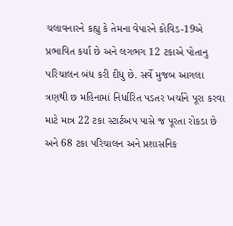ચલાવનારને કહ્યુ કે તેમના વેપારને કોવિડ-19એ પ્રભાવિત કર્યા છે અને લગભગ 12 ટકાએ પોતાનુ પરિચાલન બંધ કરી દીધુ છે. સર્વે મુજબ આગલા ત્રણથી છ મહિનામાં નિર્ધારિત પડતર ખર્ચાને પૂરા કરવા માટે માત્ર 22 ટકા સ્ટાર્ટઅપ પાસે જ પૂરતા રોકડા છે અને 68 ટકા પરિચાલન અને પ્રશાસનિક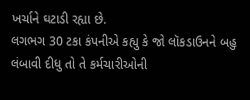ખર્ચાને ઘટાડી રહ્યા છે.
લગભગ 30 ટકા કંપનીએ કહ્યુ કે જો લૉકડાઉનને બહુ લંબાવી દીધુ તો તે કર્મચારીઓની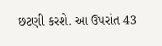છટણી કરશે. આ ઉપરાંત 43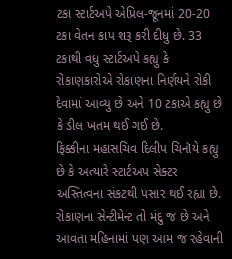ટકા સ્ટાર્ટઅપે એપ્રિલ-જૂનમાં 20-20 ટકા વેતન કાપ શરૂ કરી દીધુ છે. 33 ટકાથી વધુ સ્ટાર્ટઅપે કહ્યુ કે રોકાણકારોએ રોકાણના નિર્ણયને રોકી દેવામાં આવ્યુ છે અને 10 ટકાએ કહ્યુ છે કે ડીલ ખતમ થઈ ગઈ છે.
ફિક્કીના મહાસચિવ દિલીપ ચિનૉયે કહ્યુ છે કે અત્યારે સ્ટાર્ટઅપ સેક્ટર અસ્તિત્વના સંકટથી પસાર થઈ રહ્યા છે. રોકાણના સેન્ટીમેન્ટ તો મંદુ જ છે અને આવતા મહિનામાં પણ આમ જ રહેવાની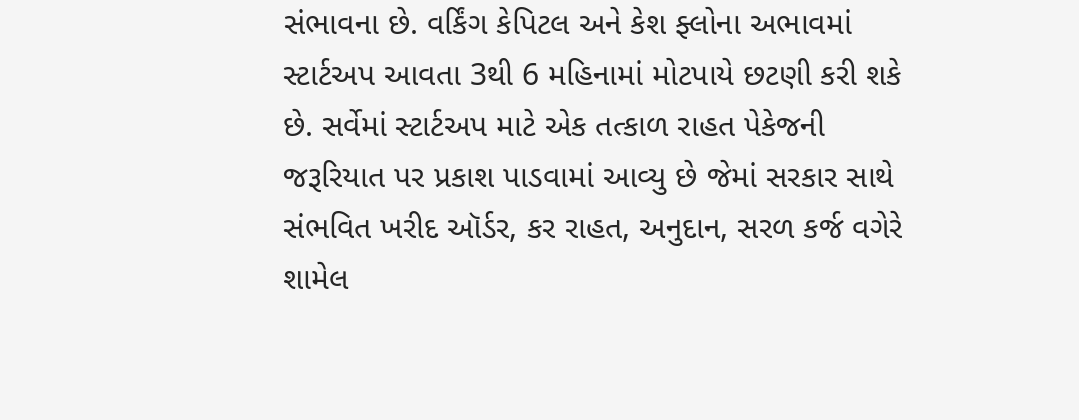સંભાવના છે. વર્કિંગ કેપિટલ અને કેશ ફ્લોના અભાવમાં સ્ટાર્ટઅપ આવતા 3થી 6 મહિનામાં મોટપાયે છટણી કરી શકે છે. સર્વેમાં સ્ટાર્ટઅપ માટે એક તત્કાળ રાહત પેકેજની જરૂરિયાત પર પ્રકાશ પાડવામાં આવ્યુ છે જેમાં સરકાર સાથે સંભવિત ખરીદ ઑર્ડર, કર રાહત, અનુદાન, સરળ કર્જ વગેરે શામેલ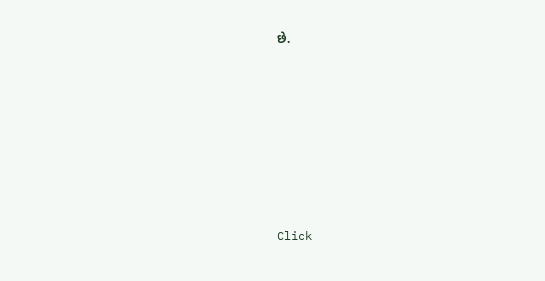છે.












Click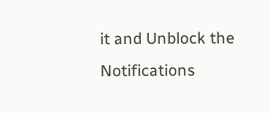it and Unblock the Notifications